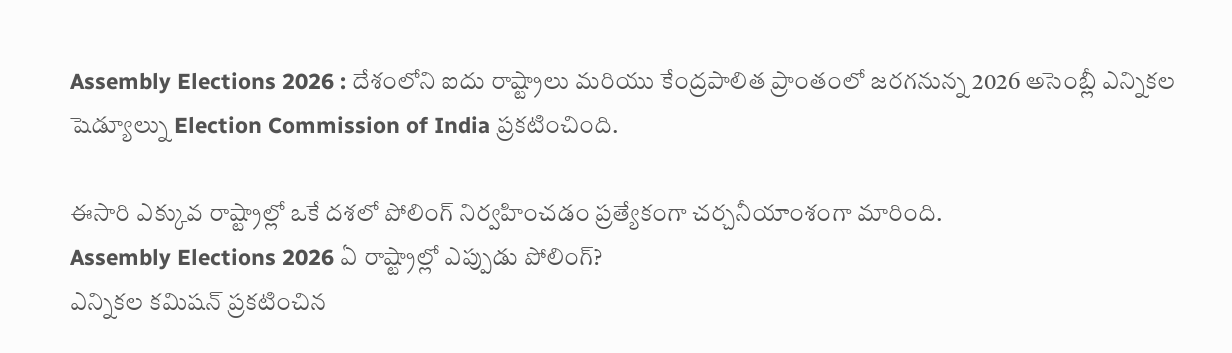Assembly Elections 2026 : దేశంలోని ఐదు రాష్ట్రాలు మరియు కేంద్రపాలిత ప్రాంతంలో జరగనున్న 2026 అసెంబ్లీ ఎన్నికల షెడ్యూల్ను Election Commission of India ప్రకటించింది.

ఈసారి ఎక్కువ రాష్ట్రాల్లో ఒకే దశలో పోలింగ్ నిర్వహించడం ప్రత్యేకంగా చర్చనీయాంశంగా మారింది.
Assembly Elections 2026 ఏ రాష్ట్రాల్లో ఎప్పుడు పోలింగ్?
ఎన్నికల కమిషన్ ప్రకటించిన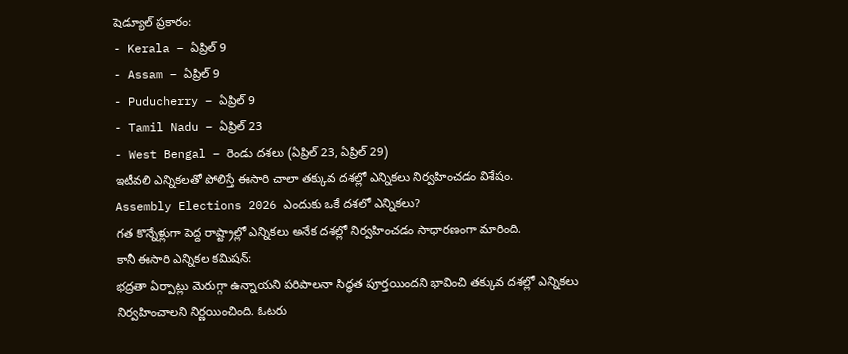షెడ్యూల్ ప్రకారం:
- Kerala – ఏప్రిల్ 9
- Assam – ఏప్రిల్ 9
- Puducherry – ఏప్రిల్ 9
- Tamil Nadu – ఏప్రిల్ 23
- West Bengal – రెండు దశలు (ఏప్రిల్ 23, ఏప్రిల్ 29)
ఇటీవలి ఎన్నికలతో పోలిస్తే ఈసారి చాలా తక్కువ దశల్లో ఎన్నికలు నిర్వహించడం విశేషం.
Assembly Elections 2026 ఎందుకు ఒకే దశలో ఎన్నికలు?
గత కొన్నేళ్లుగా పెద్ద రాష్ట్రాల్లో ఎన్నికలు అనేక దశల్లో నిర్వహించడం సాధారణంగా మారింది.
కానీ ఈసారి ఎన్నికల కమిషన్:
భద్రతా ఏర్పాట్లు మెరుగ్గా ఉన్నాయని పరిపాలనా సిద్ధత పూర్తయిందని భావించి తక్కువ దశల్లో ఎన్నికలు నిర్వహించాలని నిర్ణయించింది. ఓటరు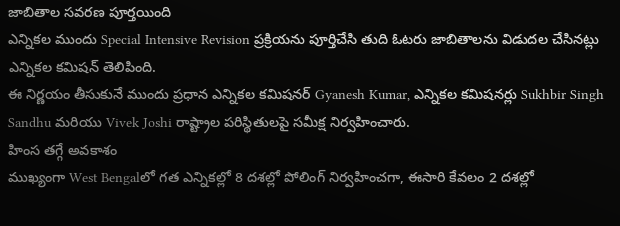జాబితాల సవరణ పూర్తయింది
ఎన్నికల ముందు Special Intensive Revision ప్రక్రియను పూర్తిచేసి తుది ఓటరు జాబితాలను విడుదల చేసినట్లు ఎన్నికల కమిషన్ తెలిపింది.
ఈ నిర్ణయం తీసుకునే ముందు ప్రధాన ఎన్నికల కమిషనర్ Gyanesh Kumar, ఎన్నికల కమిషనర్లు Sukhbir Singh Sandhu మరియు Vivek Joshi రాష్ట్రాల పరిస్థితులపై సమీక్ష నిర్వహించారు.
హింస తగ్గే అవకాశం
ముఖ్యంగా West Bengalలో గత ఎన్నికల్లో 8 దశల్లో పోలింగ్ నిర్వహించగా, ఈసారి కేవలం 2 దశల్లో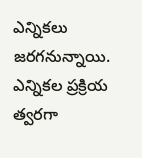ఎన్నికలు జరగనున్నాయి.
ఎన్నికల ప్రక్రియ త్వరగా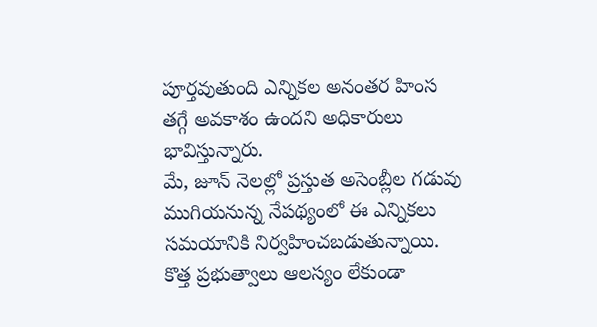పూర్తవుతుంది ఎన్నికల అనంతర హింస తగ్గే అవకాశం ఉందని అధికారులు భావిస్తున్నారు.
మే, జూన్ నెలల్లో ప్రస్తుత అసెంబ్లీల గడువు ముగియనున్న నేపథ్యంలో ఈ ఎన్నికలు సమయానికి నిర్వహించబడుతున్నాయి. కొత్త ప్రభుత్వాలు ఆలస్యం లేకుండా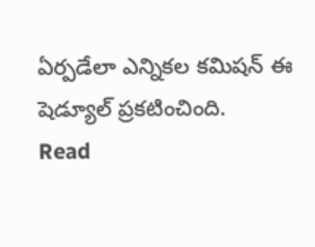ఏర్పడేలా ఎన్నికల కమిషన్ ఈ షెడ్యూల్ ప్రకటించింది.
Read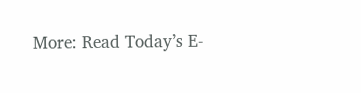More: Read Today’s E-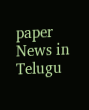paper News in Telugu